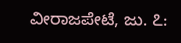ವೀರಾಜಪೇಟೆ, ಜು. ೭: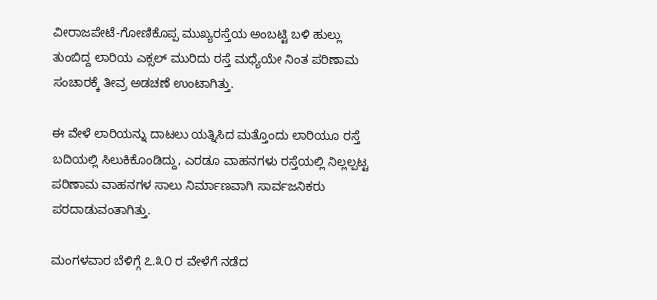ವೀರಾಜಪೇಟೆ-ಗೋಣಿಕೊಪ್ಪ ಮುಖ್ಯರಸ್ತೆಯ ಅಂಬಟ್ಟಿ ಬಳಿ ಹುಲ್ಲು ತುಂಬಿದ್ದ ಲಾರಿಯ ಎಕ್ಸಲ್ ಮುರಿದು ರಸ್ತೆ ಮಧ್ಯೆಯೇ ನಿಂತ ಪರಿಣಾಮ ಸಂಚಾರಕ್ಕೆ ತೀವ್ರ ಅಡಚಣೆ ಉಂಟಾಗಿತ್ತು.

ಈ ವೇಳೆ ಲಾರಿಯನ್ನು ದಾಟಲು ಯತ್ನಿಸಿದ ಮತ್ತೊಂದು ಲಾರಿಯೂ ರಸ್ತೆ ಬದಿಯಲ್ಲಿ ಸಿಲುಕಿಕೊಂಡಿದ್ದು, ಎರಡೂ ವಾಹನಗಳು ರಸ್ತೆಯಲ್ಲಿ ನಿಲ್ಲಲ್ಪಟ್ಟ ಪರಿಣಾಮ ವಾಹನಗಳ ಸಾಲು ನಿರ್ಮಾಣವಾಗಿ ಸಾರ್ವಜನಿಕರು ಪರದಾಡುವಂತಾಗಿತ್ತು.

ಮಂಗಳವಾರ ಬೆಳಿಗ್ಗೆ ೭.೩೦ ರ ವೇಳೆಗೆ ನಡೆದ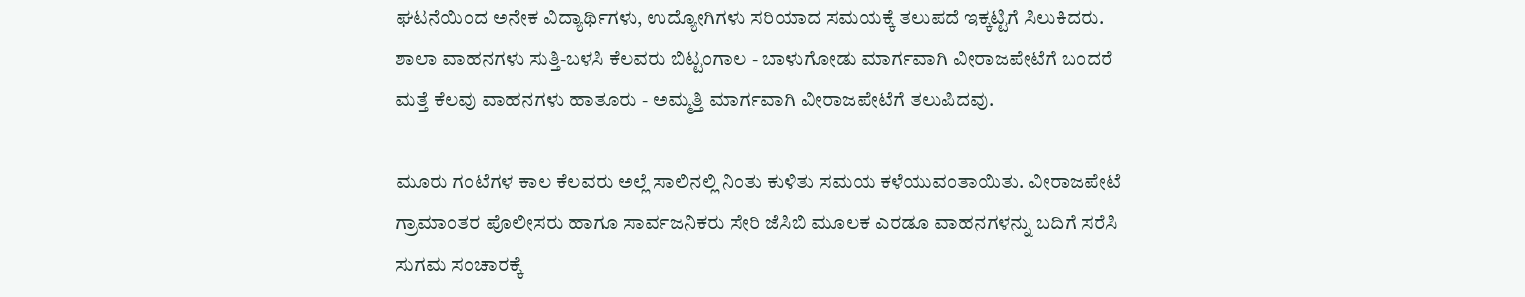ಘಟನೆಯಿಂದ ಅನೇಕ ವಿದ್ಯಾರ್ಥಿಗಳು, ಉದ್ಯೋಗಿಗಳು ಸರಿಯಾದ ಸಮಯಕ್ಕೆ ತಲುಪದೆ ಇಕ್ಕಟ್ಟಿಗೆ ಸಿಲುಕಿದರು. ಶಾಲಾ ವಾಹನಗಳು ಸುತ್ತಿ-ಬಳಸಿ ಕೆಲವರು ಬಿಟ್ಟಂಗಾಲ - ಬಾಳುಗೋಡು ಮಾರ್ಗವಾಗಿ ವೀರಾಜಪೇಟೆಗೆ ಬಂದರೆ ಮತ್ತೆ ಕೆಲವು ವಾಹನಗಳು ಹಾತೂರು - ಅಮ್ಮತ್ತಿ ಮಾರ್ಗವಾಗಿ ವೀರಾಜಪೇಟೆಗೆ ತಲುಪಿದವು.

ಮೂರು ಗಂಟೆಗಳ ಕಾಲ ಕೆಲವರು ಅಲ್ಲೆ ಸಾಲಿನಲ್ಲಿ ನಿಂತು ಕುಳಿತು ಸಮಯ ಕಳೆಯುವಂತಾಯಿತು. ವೀರಾಜಪೇಟೆ ಗ್ರಾಮಾಂತರ ಪೊಲೀಸರು ಹಾಗೂ ಸಾರ್ವಜನಿಕರು ಸೇರಿ ಜೆಸಿಬಿ ಮೂಲಕ ಎರಡೂ ವಾಹನಗಳನ್ನು ಬದಿಗೆ ಸರೆಸಿ ಸುಗಮ ಸಂಚಾರಕ್ಕೆ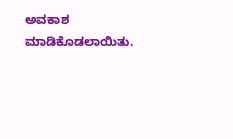ಅವಕಾಶ ಮಾಡಿಕೊಡಲಾಯಿತು.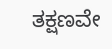ತಕ್ಷಣವೇ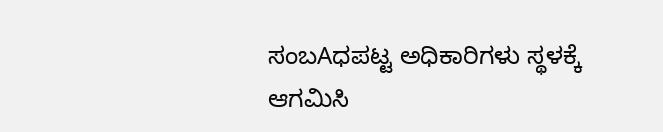ಸಂಬAಧಪಟ್ಟ ಅಧಿಕಾರಿಗಳು ಸ್ಥಳಕ್ಕೆ ಆಗಮಿಸಿ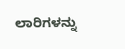ಲಾರಿಗಳನ್ನು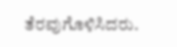ತೆರವುಗೊಳಿಸಿದರು.